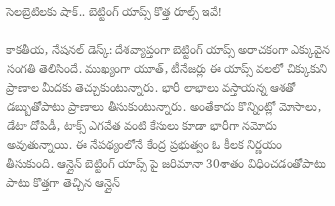సెలబ్రెటిలకు షాక్.. బెట్టింగ్‌ యాప్స్‌ కొత్త రూల్స్‌ ఇవే!

కాకతీయ, నేషనల్ డెస్క్: దేశవ్యాప్తంగా బెట్టింగ్ యాప్స్ అరాచకంగా ఎక్కువైన సంగతి తెలిసిందే. ముఖ్యంగా యూత్, టీనేజర్లు ఈ యాప్స్ వలలో చిక్కుకుని ప్రాణాల మీదకు తెచ్చుకుంటున్నారు. భారీ లాభాలు వస్తాయన్న ఆశతో డబ్బుతోపాటు ప్రాణాలు తీసుకుంటున్నారు. అంతేకాదు కొన్నింట్లో మోసాలు, డేటా దోపిడీ, టాక్స్ ఎగవేత వంటి కేసులు కూడా భారీగా నమోదు అవుతున్నాయి. ఈ నేపథ్యంలోనే కేంద్ర ప్రభుత్వం ఓ కీలక నిర్ణయం తీసుకుంది. ఆన్లైన్ బెట్టింగ్ యాప్స్ పై జరిమానా 30శాతం విధించడంతోపాటు పాటు కొత్తగా తెచ్చిన ఆన్లైన్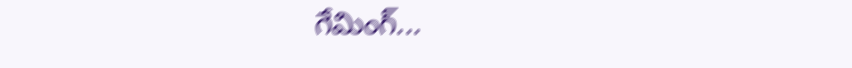గేమింగ్...